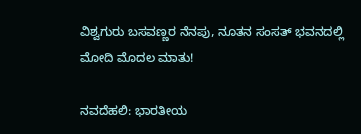ವಿಶ್ವಗುರು ಬಸವಣ್ಣರ ನೆನಪು, ನೂತನ ಸಂಸತ್ ಭವನದಲ್ಲಿ ಮೋದಿ ಮೊದಲ ಮಾತು!

ನವದೆಹಲಿ: ಭಾರತೀಯ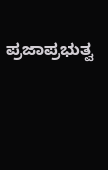ಪ್ರಜಾಪ್ರಭುತ್ವ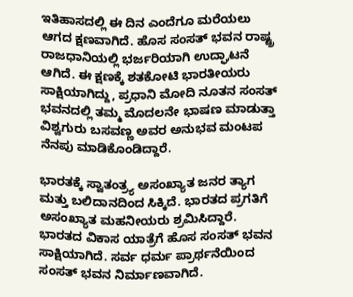ಇತಿಹಾಸದಲ್ಲಿ ಈ ದಿನ ಎಂದೆಗೂ ಮರೆಯಲು ಆಗದ ಕ್ಷಣವಾಗಿದೆ. ಹೊಸ ಸಂಸತ್ ಭವನ ರಾಷ್ಟ್ರ ರಾಜಧಾನಿಯಲ್ಲಿ ಭರ್ಜರಿಯಾಗಿ ಉದ್ಘಾಟನೆ ಆಗಿದೆ. ಈ ಕ್ಷಣಕ್ಕೆ ಶತಕೋಟಿ ಭಾರತೀಯರು ಸಾಕ್ಷಿಯಾಗಿದ್ದು, ಪ್ರಧಾನಿ ಮೋದಿ ನೂತನ ಸಂಸತ್ ಭವನದಲ್ಲಿ ತಮ್ಮ ಮೊದಲನೇ ಭಾಷಣ ಮಾಡುತ್ತಾ ವಿಶ್ವಗುರು ಬಸವಣ್ಣ ಅವರ ಅನುಭವ ಮಂಟಪ ನೆನಪು ಮಾಡಿಕೊಂಡಿದ್ದಾರೆ.

ಭಾರತಕ್ಕೆ ಸ್ವಾತಂತ್ರ್ಯ ಅಸಂಖ್ಯಾತ ಜನರ ತ್ಯಾಗ ಮತ್ತು ಬಲಿದಾನದಿಂದ ಸಿಕ್ಕಿದೆ. ಭಾರತದ ಪ್ರಗತಿಗೆ ಅಸಂಖ್ಯಾತ ಮಹನೀಯರು ಶ್ರಮಿಸಿದ್ದಾರೆ. ಭಾರತದ ವಿಕಾಸ ಯಾತ್ರೆಗೆ ಹೊಸ ಸಂಸತ್ ಭವನ ಸಾಕ್ಷಿಯಾಗಿದೆ. ಸರ್ವ ಧರ್ಮ ಪ್ರಾರ್ಥನೆಯಿಂದ ಸಂಸತ್ ಭವನ ನಿರ್ಮಾಣವಾಗಿದೆ.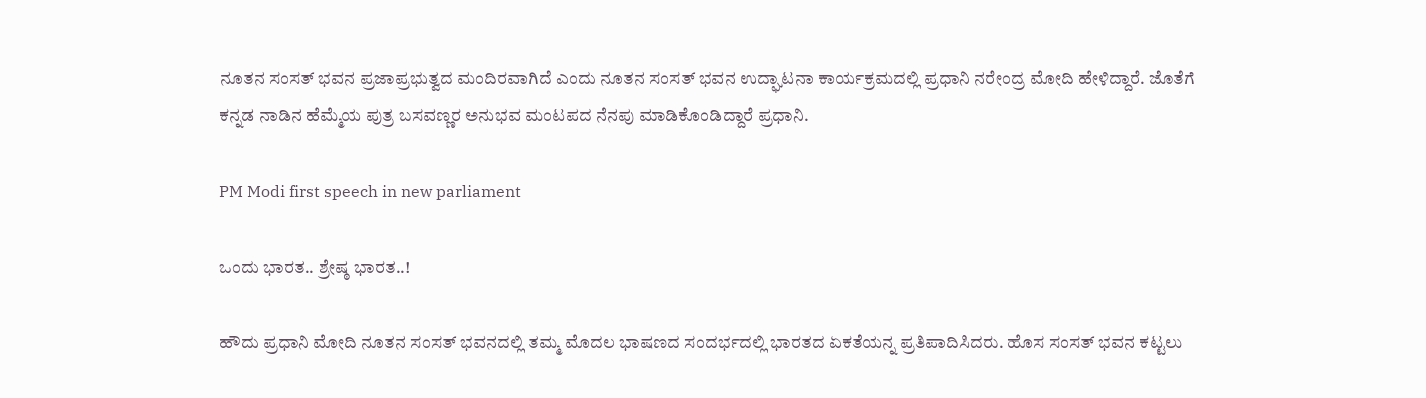ನೂತನ ಸಂಸತ್ ಭವನ ಪ್ರಜಾಪ್ರಭುತ್ವದ ಮಂದಿರವಾಗಿದೆ ಎಂದು ನೂತನ ಸಂಸತ್ ಭವನ ಉದ್ಘಾಟನಾ ಕಾರ್ಯಕ್ರಮದಲ್ಲಿ ಪ್ರಧಾನಿ ನರೇಂದ್ರ ಮೋದಿ ಹೇಳಿದ್ದಾರೆ. ಜೊತೆಗೆ ಕನ್ನಡ ನಾಡಿನ ಹೆಮ್ಮೆಯ ಪುತ್ರ ಬಸವಣ್ಣರ ಅನುಭವ ಮಂಟಪದ ನೆನಪು ಮಾಡಿಕೊಂಡಿದ್ದಾರೆ ಪ್ರಧಾನಿ.

PM Modi first speech in new parliament

ಒಂದು ಭಾರತ.. ಶ್ರೇಷ್ಠ ಭಾರತ..!

ಹೌದು ಪ್ರಧಾನಿ ಮೋದಿ ನೂತನ ಸಂಸತ್ ಭವನದಲ್ಲಿ ತಮ್ಮ ಮೊದಲ ಭಾಷಣದ ಸಂದರ್ಭದಲ್ಲಿ ಭಾರತದ ಏಕತೆಯನ್ನ ಪ್ರತಿಪಾದಿಸಿದರು. ಹೊಸ ಸಂಸತ್ ಭವನ ಕಟ್ಟಲು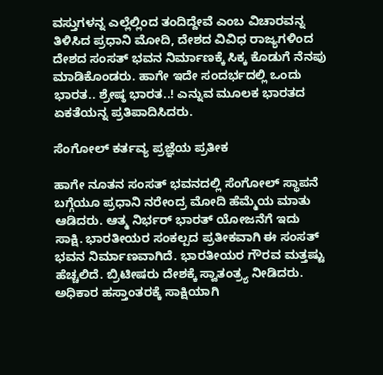ವಸ್ತುಗಳನ್ನ ಎಲ್ಲೆಲ್ಲಿಂದ ತಂದಿದ್ದೇವೆ ಎಂಬ ವಿಚಾರವನ್ನ ತಿಳಿಸಿದ ಪ್ರಧಾನಿ ಮೋದಿ, ದೇಶದ ವಿವಿಧ ರಾಜ್ಯಗಳಿಂದ ದೇಶದ ಸಂಸತ್ ಭವನ ನಿರ್ಮಾಣಕ್ಕೆ ಸಿಕ್ಕ ಕೊಡುಗೆ ನೆನಪು ಮಾಡಿಕೊಂಡರು. ಹಾಗೇ ಇದೇ ಸಂದರ್ಭದಲ್ಲಿ ಒಂದು ಭಾರತ.. ಶ್ರೇಷ್ಠ ಭಾರತ..! ಎನ್ನುವ ಮೂಲಕ ಭಾರತದ ಏಕತೆಯನ್ನ ಪ್ರತಿಪಾದಿಸಿದರು.

ಸೆಂಗೋಲ್ ಕರ್ತವ್ಯ ಪ್ರಜ್ಞೆಯ ಪ್ರತೀಕ

ಹಾಗೇ ನೂತನ ಸಂಸತ್ ಭವನದಲ್ಲಿ ಸೆಂಗೋಲ್ ಸ್ಥಾಪನೆ ಬಗ್ಗೆಯೂ ಪ್ರಧಾನಿ ನರೇಂದ್ರ ಮೋದಿ ಹೆಮ್ಮೆಯ ಮಾತು ಆಡಿದರು. ಆತ್ಮ ನಿರ್ಭರ್ ಭಾರತ್ ಯೋಜನೆಗೆ ಇದು ಸಾಕ್ಷಿ. ಭಾರತೀಯರ ಸಂಕಲ್ಪದ ಪ್ರತೀಕವಾಗಿ ಈ ಸಂಸತ್ ಭವನ ನಿರ್ಮಾಣವಾಗಿದೆ. ಭಾರತೀಯರ ಗೌರವ ಮತ್ತಷ್ಟು ಹೆಚ್ಚಲಿದೆ. ಬ್ರಿಟೀಷರು ದೇಶಕ್ಕೆ ಸ್ವಾತಂತ್ರ್ಯ ನೀಡಿದರು. ಅಧಿಕಾರ ಹಸ್ತಾಂತರಕ್ಕೆ ಸಾಕ್ಷಿಯಾಗಿ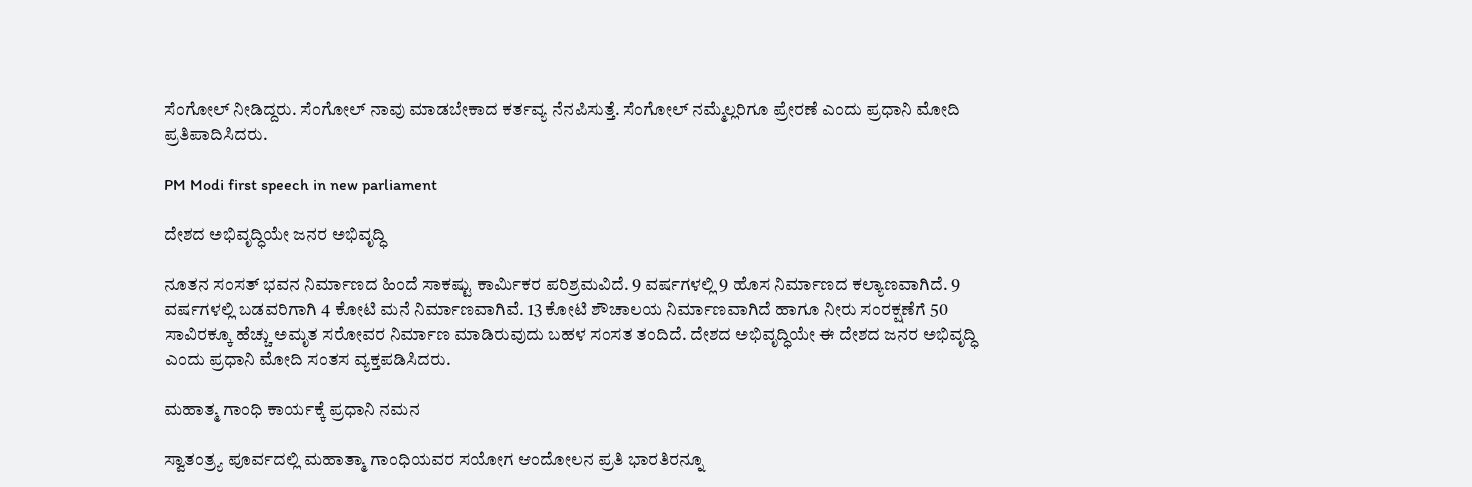ಸೆಂಗೋಲ್ ನೀಡಿದ್ದರು. ಸೆಂಗೋಲ್ ನಾವು ಮಾಡಬೇಕಾದ ಕರ್ತವ್ಯ ನೆನಪಿಸುತ್ತೆ. ಸೆಂಗೋಲ್ ನಮ್ಮೆಲ್ಲರಿಗೂ ಪ್ರೇರಣೆ ಎಂದು ಪ್ರಧಾನಿ ಮೋದಿ ಪ್ರತಿಪಾದಿಸಿದರು.

PM Modi first speech in new parliament

ದೇಶದ ಅಭಿವೃದ್ಧಿಯೇ ಜನರ ಅಭಿವೃದ್ಧಿ

ನೂತನ ಸಂಸತ್ ಭವನ ನಿರ್ಮಾಣದ ಹಿಂದೆ ಸಾಕಷ್ಟು ಕಾರ್ಮಿಕರ ಪರಿಶ್ರಮವಿದೆ. 9 ವರ್ಷಗಳಲ್ಲಿ 9 ಹೊಸ ನಿರ್ಮಾಣದ ಕಲ್ಯಾಣವಾಗಿದೆ. 9 ವರ್ಷಗಳಲ್ಲಿ ಬಡವರಿಗಾಗಿ 4 ಕೋಟಿ ಮನೆ ನಿರ್ಮಾಣವಾಗಿವೆ. 13 ಕೋಟಿ ಶೌಚಾಲಯ ನಿರ್ಮಾಣವಾಗಿದೆ ಹಾಗೂ ನೀರು ಸಂರಕ್ಷಣೆಗೆ 50 ಸಾವಿರಕ್ಕೂ ಹೆಚ್ಚು ಅಮೃತ ಸರೋವರ ನಿರ್ಮಾಣ ಮಾಡಿರುವುದು ಬಹಳ ಸಂಸತ ತಂದಿದೆ. ದೇಶದ ಅಭಿವೃದ್ಧಿಯೇ ಈ ದೇಶದ ಜನರ ಅಭಿವೃದ್ಧಿ ಎಂದು ಪ್ರಧಾನಿ ಮೋದಿ ಸಂತಸ ವ್ಯಕ್ತಪಡಿಸಿದರು.

ಮಹಾತ್ಮ ಗಾಂಧಿ ಕಾರ್ಯಕ್ಕೆ ಪ್ರಧಾನಿ ನಮನ

ಸ್ವಾತಂತ್ರ್ಯ ಪೂರ್ವದಲ್ಲಿ ಮಹಾತ್ಮಾ ಗಾಂಧಿಯವರ ಸಯೋಗ ಆಂದೋಲನ ಪ್ರತಿ ಭಾರತಿರನ್ನೂ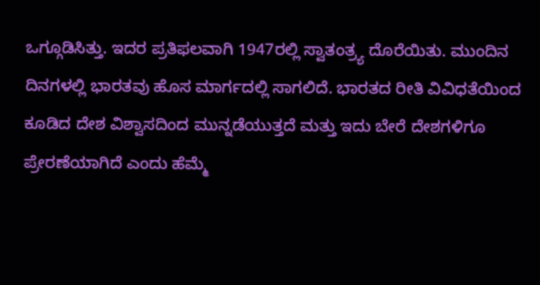ಒಗ್ಗೂಡಿಸಿತ್ತು. ಇದರ ಪ್ರತಿಫಲವಾಗಿ 1947ರಲ್ಲಿ ಸ್ವಾತಂತ್ರ್ಯ ದೊರೆಯಿತು. ಮುಂದಿನ ದಿನಗಳಲ್ಲಿ ಭಾರತವು ಹೊಸ ಮಾರ್ಗದಲ್ಲಿ ಸಾಗಲಿದೆ. ಭಾರತದ ರೀತಿ ವಿವಿಧತೆಯಿಂದ ಕೂಡಿದ ದೇಶ ವಿಶ್ವಾಸದಿಂದ ಮುನ್ನಡೆಯುತ್ತದೆ ಮತ್ತು ಇದು ಬೇರೆ ದೇಶಗಳಿಗೂ ಪ್ರೇರಣೆಯಾಗಿದೆ ಎಂದು ಹೆಮ್ಮೆ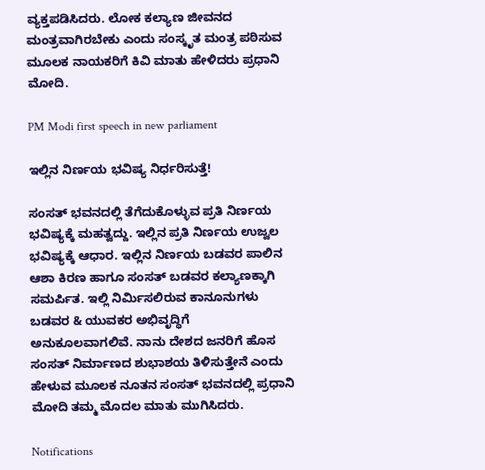ವ್ಯಕ್ತಪಡಿಸಿದರು. ಲೋಕ ಕಲ್ಯಾಣ ಜೀವನದ ಮಂತ್ರವಾಗಿರಬೇಕು ಎಂದು ಸಂಸ್ಕೃತ ಮಂತ್ರ ಪಠಿಸುವ ಮೂಲಕ ನಾಯಕರಿಗೆ ಕಿವಿ ಮಾತು ಹೇಳಿದರು ಪ್ರಧಾನಿ ಮೋದಿ.

PM Modi first speech in new parliament

ಇಲ್ಲಿನ ನಿರ್ಣಯ ಭವಿಷ್ಯ ನಿರ್ಧರಿಸುತ್ತೆ!

ಸಂಸತ್ ಭವನದಲ್ಲಿ ತೆಗೆದುಕೊಳ್ಳುವ ಪ್ರತಿ ನಿರ್ಣಯ ಭವಿಷ್ಯಕ್ಕೆ ಮಹತ್ವದ್ದು. ಇಲ್ಲಿನ ಪ್ರತಿ ನಿರ್ಣಯ ಉಜ್ವಲ ಭವಿಷ್ಯಕ್ಕೆ ಆಧಾರ. ಇಲ್ಲಿನ ನಿರ್ಣಯ ಬಡವರ ಪಾಲಿನ ಆಶಾ ಕಿರಣ ಹಾಗೂ ಸಂಸತ್ ಬಡವರ ಕಲ್ಯಾಣಕ್ಕಾಗಿ ಸಮರ್ಪಿತ. ಇಲ್ಲಿ ನಿರ್ಮಿಸಲಿರುವ ಕಾನೂನುಗಳು ಬಡವರ & ಯುವಕರ ಅಭಿವೃದ್ಧಿಗೆ ಅನುಕೂಲವಾಗಲಿವೆ. ನಾನು ದೇಶದ ಜನರಿಗೆ ಹೊಸ ಸಂಸತ್ ನಿರ್ಮಾಣದ ಶುಭಾಶಯ ತಿಳಿಸುತ್ತೇನೆ ಎಂದು ಹೇಳುವ ಮೂಲಕ ನೂತನ ಸಂಸತ್ ಭವನದಲ್ಲಿ ಪ್ರಧಾನಿ ಮೋದಿ ತಮ್ಮ ಮೊದಲ ಮಾತು ಮುಗಿಸಿದರು.

Notifications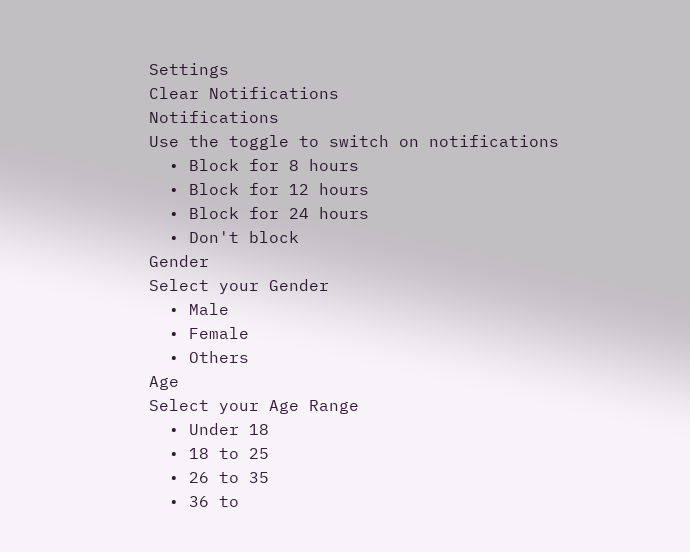Settings
Clear Notifications
Notifications
Use the toggle to switch on notifications
  • Block for 8 hours
  • Block for 12 hours
  • Block for 24 hours
  • Don't block
Gender
Select your Gender
  • Male
  • Female
  • Others
Age
Select your Age Range
  • Under 18
  • 18 to 25
  • 26 to 35
  • 36 to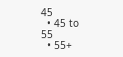45
  • 45 to 55
  • 55+